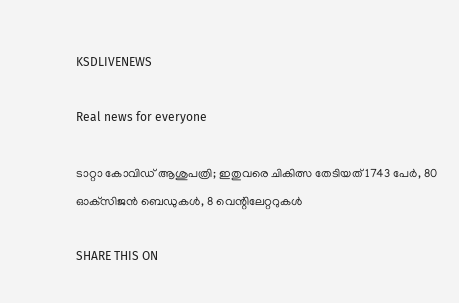KSDLIVENEWS

Real news for everyone

ടാറ്റാ കോവിഡ് ആശുപത്രി; ഇതുവരെ ചികിത്സ തേടിയത്‌ 1743 പേർ, 80 ഓക്‌സിജൻ ബെഡുകൾ, 8 വെന്റിലേറ്ററുകൾ

SHARE THIS ON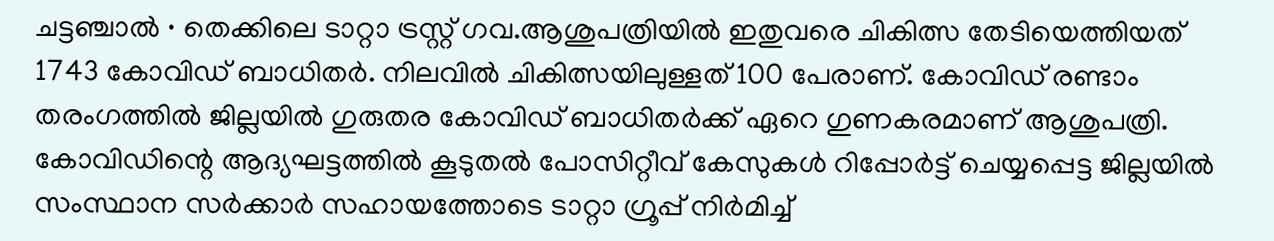ചട്ടഞ്ചാൽ ∙ തെക്കിലെ ടാറ്റാ ട്രസ്റ്റ് ഗവ.ആശുപത്രിയിൽ ഇതുവരെ ചികിത്സ തേടിയെത്തിയത് 1743 കോവിഡ് ബാധിതർ. നിലവിൽ ചികിത്സയിലുള്ളത് 100 പേരാണ്. കോവിഡ് രണ്ടാം തരംഗത്തിൽ ജില്ലയിൽ ഗുരുതര കോവിഡ് ബാധിതർക്ക് ഏറെ ഗുണകരമാണ് ആശുപത്രി. കോവിഡിന്റെ ആദ്യഘട്ടത്തിൽ കൂടുതൽ പോസിറ്റീവ് കേസുകൾ റിപ്പോർട്ട് ചെയ്യപ്പെട്ട ജില്ലയിൽ സംസ്ഥാന സർക്കാർ സഹായത്തോടെ ടാറ്റാ ഗ്രൂപ്പ് നിർമിച്ച്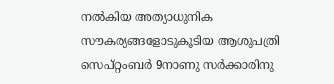നൽകിയ അത്യാധുനിക സൗകര്യങ്ങളോടുകൂടിയ ആശുപത്രി സെപ്റ്റംബർ 9നാണു സർക്കാരിനു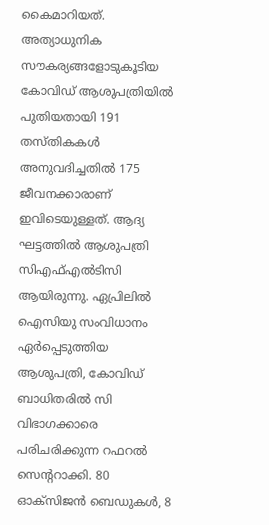കൈമാറിയത്. അത്യാധുനിക സൗകര്യങ്ങളോടുകൂടിയ കോവിഡ് ആശുപത്രിയിൽ പുതിയതായി 191 തസ്തികകൾ അനുവദിച്ചതിൽ 175 ജീവനക്കാരാണ് ഇവിടെയുള്ളത്. ആദ്യ ഘട്ടത്തിൽ ആശുപത്രി സിഎഫ്എൽടിസി ആയിരുന്നു. ഏപ്രിലിൽ ഐസിയു സംവിധാനം ഏർപ്പെടുത്തിയ ആശുപത്രി, കോവിഡ് ബാധിതരിൽ സി വിഭാഗക്കാരെ പരിചരിക്കുന്ന റഫറൽ സെന്ററാക്കി. 80 ഓക്‌സിജൻ ബെഡുകൾ, 8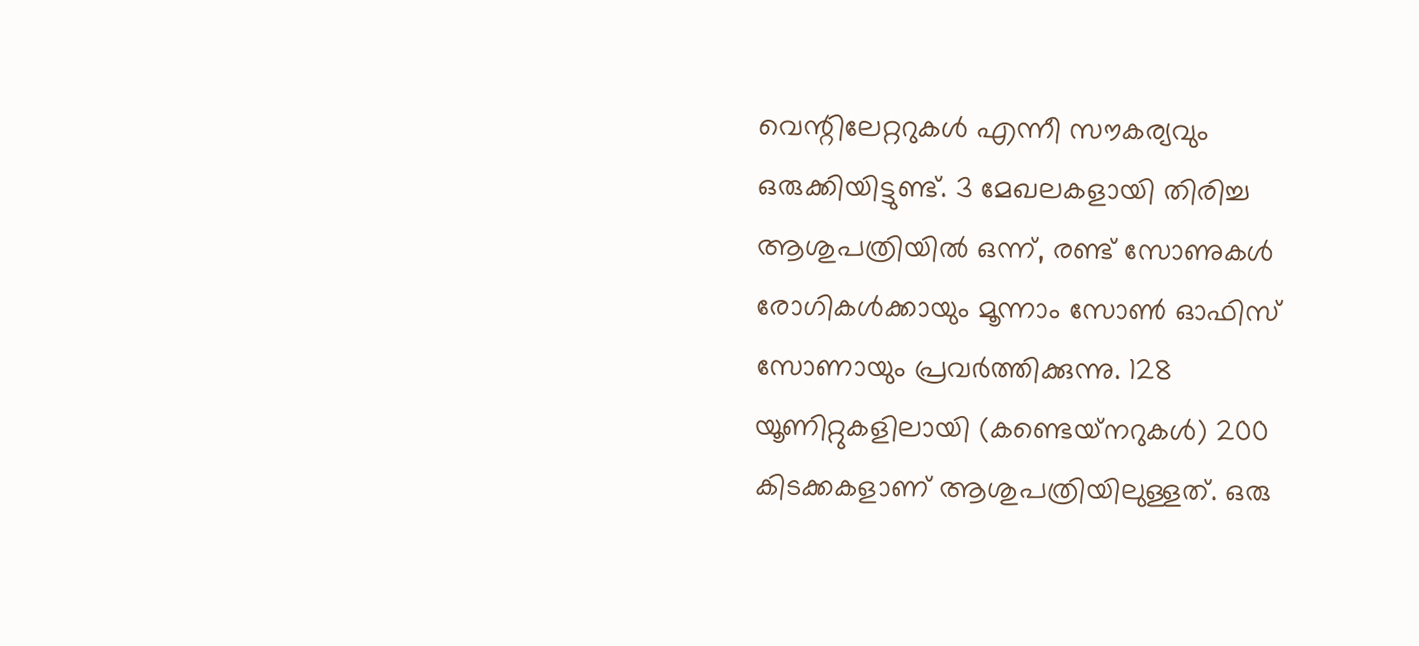വെന്റിലേറ്ററുകൾ എന്നീ സൗകര്യവും ഒരുക്കിയിട്ടുണ്ട്. 3 മേഖലകളായി തിരിച്ച ആശുപത്രിയിൽ ഒന്ന്, രണ്ട് സോണുകൾ രോഗികൾക്കായും മൂന്നാം സോൺ ഓഫിസ് സോണായും പ്രവർത്തിക്കുന്നു. 128 യൂണിറ്റുകളിലായി (കണ്ടെയ്‌നറുകൾ) 200 കിടക്കകളാണ് ആശുപത്രിയിലുള്ളത്. ഒരു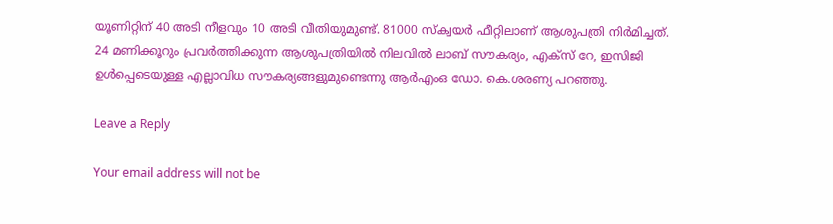യൂണിറ്റിന് 40 അടി നീളവും 10 അടി വീതിയുമുണ്ട്. 81000 സ്‌ക്വയർ ഫീറ്റിലാണ് ആശുപത്രി നിർമിച്ചത്. 24 മണിക്കൂറും പ്രവർത്തിക്കുന്ന ആശുപത്രിയിൽ നിലവിൽ ലാബ് സൗകര്യം, എക്‌സ് റേ, ഇസിജി ഉൾപ്പെടെയുള്ള എല്ലാവിധ സൗകര്യങ്ങളുമുണ്ടെന്നു ആർഎംഒ ഡോ. കെ.ശരണ്യ പറഞ്ഞു.

Leave a Reply

Your email address will not be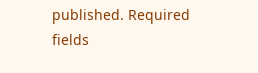published. Required fields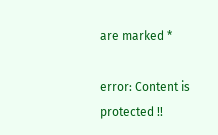are marked *

error: Content is protected !!